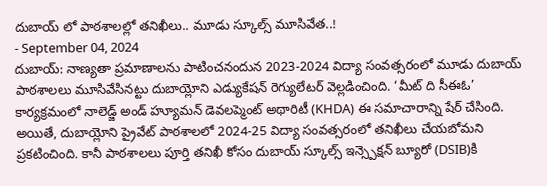దుబాయ్ లో పాఠశాలల్లో తనిఖీలు.. మూడు స్కూల్స్ మూసివేత..!
- September 04, 2024
దుబాయ్: నాణ్యతా ప్రమాణాలను పాటించనందున 2023-2024 విద్యా సంవత్సరంలో మూడు దుబాయ్ పాఠశాలలు మూసివేసినట్టు దుబాయ్లోని ఎడ్యుకేషన్ రెగ్యులేటర్ వెల్లడించింది. ‘మీట్ ది సీఈఓ’ కార్యక్రమంలో నాలెడ్జ్ అండ్ హ్యూమన్ డెవలప్మెంట్ అథారిటీ (KHDA) ఈ సమాచారాన్ని షేర్ చేసింది.
అయితే, దుబాయ్లోని ప్రైవేట్ పాఠశాలలో 2024-25 విద్యా సంవత్సరంలో తనిఖీలు చేయబోమని ప్రకటించింది. కానీ పాఠశాలలు పూర్తి తనిఖీ కోసం దుబాయ్ స్కూల్స్ ఇన్స్పెక్షన్ బ్యూరో (DSIB)కి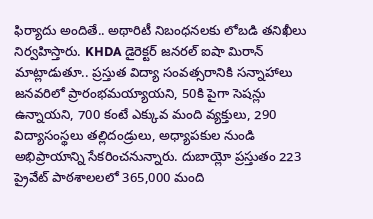ఫిర్యాదు అందితే.. అథారిటీ నిబంధనలకు లోబడి తనిఖీలు నిర్వహిస్తారు. KHDA డైరెక్టర్ జనరల్ ఐషా మిరాన్ మాట్లాడుతూ.. ప్రస్తుత విద్యా సంవత్సరానికి సన్నాహాలు జనవరిలో ప్రారంభమయ్యాయని, 50కి పైగా సెషన్లు ఉన్నాయని, 700 కంటే ఎక్కువ మంది వ్యక్తులు, 290 విద్యాసంస్థలు తల్లిదండ్రులు, అధ్యాపకుల నుండి అభిప్రాయాన్ని సేకరించనున్నారు. దుబాయ్లో ప్రస్తుతం 223 ప్రైవేట్ పాఠశాలలలో 365,000 మంది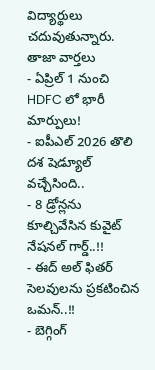విద్యార్థులు చదువుతున్నారు.
తాజా వార్తలు
- ఏప్రిల్ 1 నుంచి HDFC లో భారీ మార్పులు!
- ఐపీఎల్ 2026 తొలి దశ షెడ్యూల్ వచ్చేసింది..
- 8 డ్రోన్లను కూల్చివేసిన కువైట్ నేషనల్ గార్డ్..!!
- ఈద్ అల్ ఫితర్ సెలవులను ప్రకటించిన ఒమన్..!!
- బెగ్గింగ్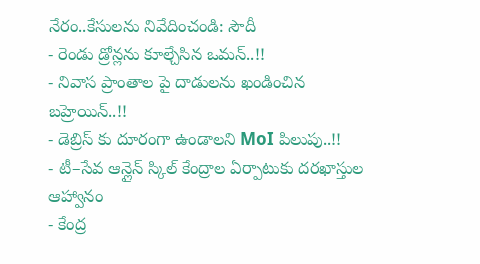నేరం..కేసులను నివేదించండి: సౌదీ
- రెండు డ్రోన్లను కూల్చేసిన ఒమన్..!!
- నివాస ప్రాంతాల పై దాడులను ఖండించిన బహ్రెయిన్..!!
- డెబ్రిస్ కు దూరంగా ఉండాలని MoI పిలుపు..!!
- టీ–సేవ ఆన్లైన్ స్కిల్ కేంద్రాల ఏర్పాటుకు దరఖాస్తుల ఆహ్వానం
- కేంద్ర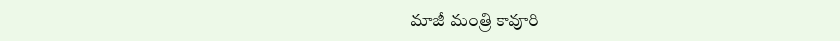మాజీ మంత్రి కావూరి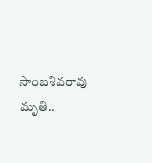సాంబశివరావు మృతి..